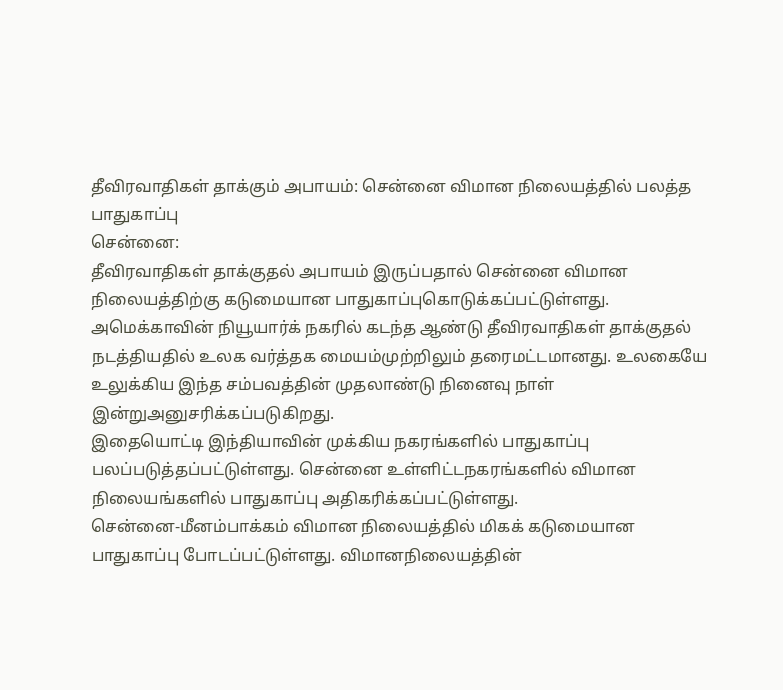தீவிரவாதிகள் தாக்கும் அபாயம்: சென்னை விமான நிலையத்தில் பலத்த பாதுகாப்பு
சென்னை:
தீவிரவாதிகள் தாக்குதல் அபாயம் இருப்பதால் சென்னை விமான நிலையத்திற்கு கடுமையான பாதுகாப்புகொடுக்கப்பட்டுள்ளது.
அமெக்காவின் நியூயார்க் நகரில் கடந்த ஆண்டு தீவிரவாதிகள் தாக்குதல் நடத்தியதில் உலக வர்த்தக மையம்முற்றிலும் தரைமட்டமானது. உலகையே உலுக்கிய இந்த சம்பவத்தின் முதலாண்டு நினைவு நாள் இன்றுஅனுசரிக்கப்படுகிறது.
இதையொட்டி இந்தியாவின் முக்கிய நகரங்களில் பாதுகாப்பு பலப்படுத்தப்பட்டுள்ளது. சென்னை உள்ளிட்டநகரங்களில் விமான நிலையங்களில் பாதுகாப்பு அதிகரிக்கப்பட்டுள்ளது.
சென்னை-மீனம்பாக்கம் விமான நிலையத்தில் மிகக் கடுமையான பாதுகாப்பு போடப்பட்டுள்ளது. விமானநிலையத்தின்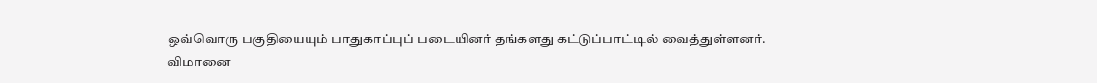ஒவ்வொரு பகுதியையும் பாதுகாப்புப் படையினர் தங்களது கட்டுப்பாட்டில் வைத்துள்ளனர்.
விமானை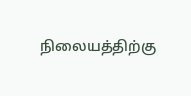நிலையத்திற்கு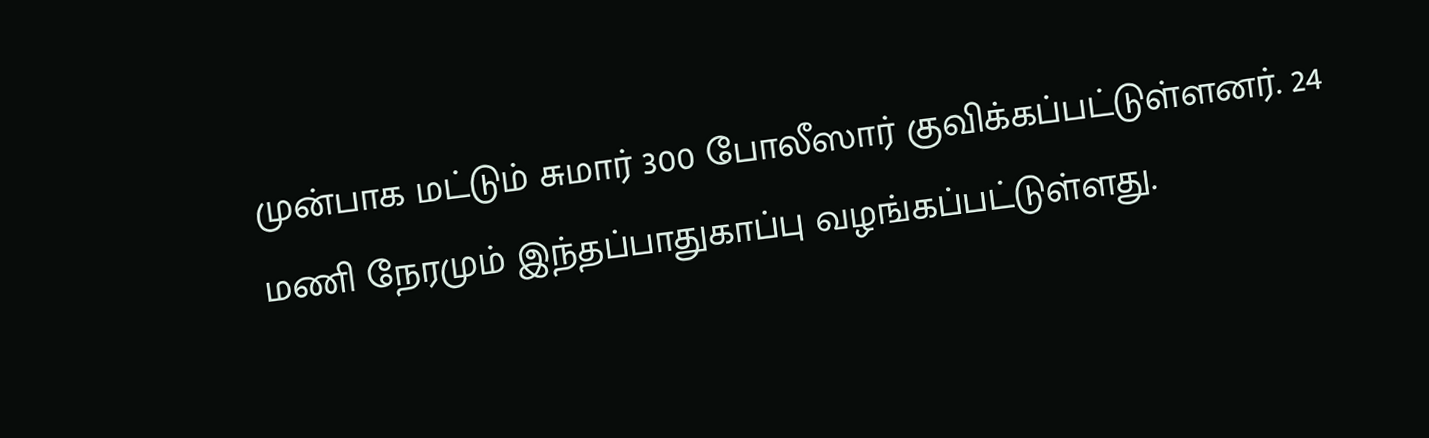முன்பாக மட்டும் சுமார் 300 போலீஸார் குவிக்கப்பட்டுள்ளனர். 24 மணி நேரமும் இந்தப்பாதுகாப்பு வழங்கப்பட்டுள்ளது.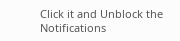Click it and Unblock the Notifications